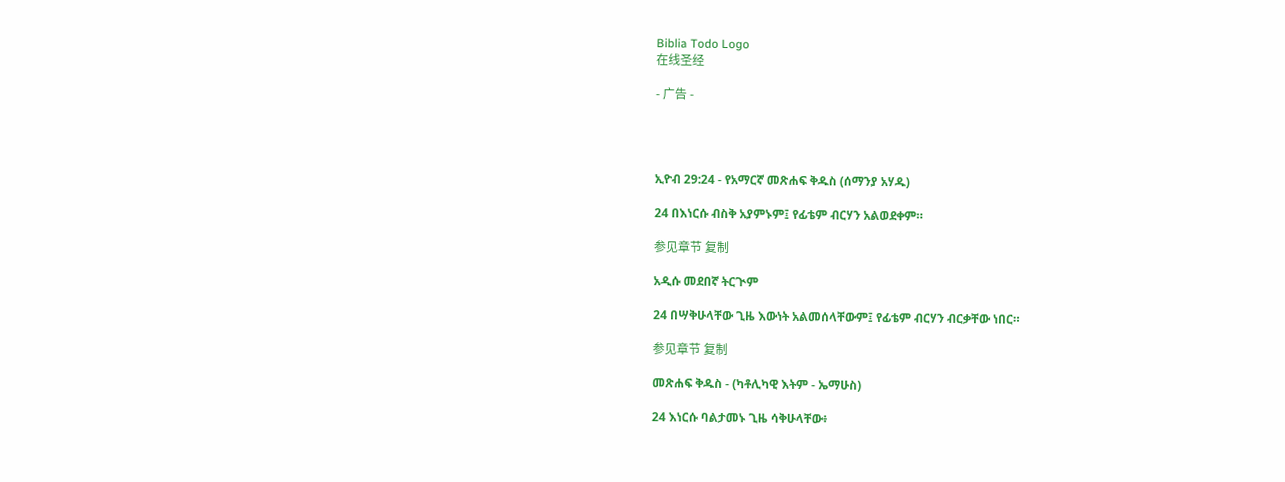Biblia Todo Logo
在线圣经

- 广告 -




ኢዮብ 29:24 - የአማርኛ መጽሐፍ ቅዱስ (ሰማንያ አሃዱ)

24 በእነርሱ ብስቅ አያምኑም፤ የፊቴም ብርሃን አልወደቀም።

参见章节 复制

አዲሱ መደበኛ ትርጒም

24 በሣቅሁላቸው ጊዜ እውነት አልመሰላቸውም፤ የፊቴም ብርሃን ብርቃቸው ነበር።

参见章节 复制

መጽሐፍ ቅዱስ - (ካቶሊካዊ እትም - ኤማሁስ)

24 እነርሱ ባልታመኑ ጊዜ ሳቅሁላቸው፥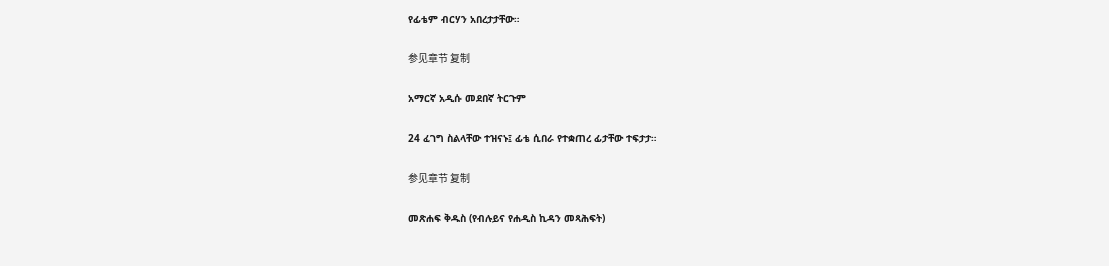የፊቴም ብርሃን አበረታታቸው።

参见章节 复制

አማርኛ አዲሱ መደበኛ ትርጉም

24 ፈገግ ስልላቸው ተዝናኑ፤ ፊቴ ሲበራ የተቋጠረ ፊታቸው ተፍታታ።

参见章节 复制

መጽሐፍ ቅዱስ (የብሉይና የሐዲስ ኪዳን መጻሕፍት)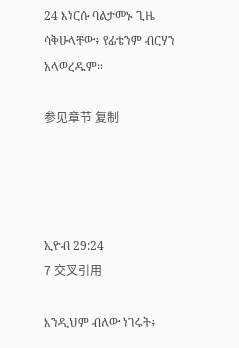24 እነርሱ ባልታመኑ ጊዜ ሳቅሁላቸው፥ የፊቴንም ብርሃን አላወረዱም።

参见章节 复制




ኢዮብ 29:24
7 交叉引用

እንዲህም ብለው ነገሩት፥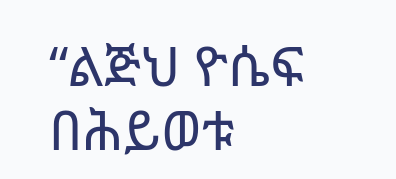“ልጅህ ዮሴፍ በሕይወቱ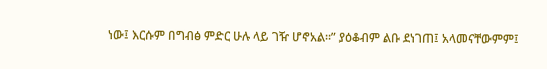ነው፤ እርሱም በግብፅ ምድር ሁሉ ላይ ገዥ ሆኖአል።” ያዕቆብም ልቡ ደነገጠ፤ አላመናቸውምም፤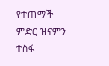የተጠማች ምድር ዝናምን ተስፋ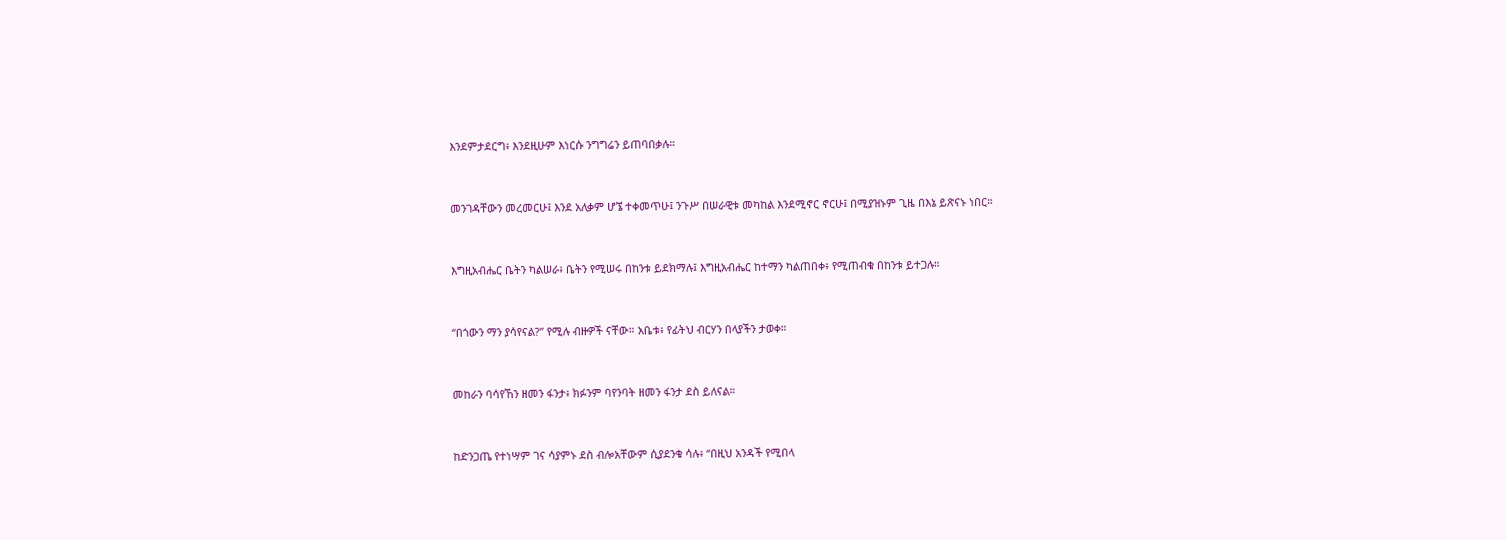እንደምታደርግ፥ እንደዚሁም እነርሱ ንግግሬን ይጠባበቃሉ።


መንገዳቸውን መረመርሁ፤ እንደ አለቃም ሆኜ ተቀመጥሁ፤ ንጉሥ በሠራዊቱ መካከል እንደሚኖር ኖርሁ፤ በሚያዝኑም ጊዜ በእኔ ይጽናኑ ነበር።


እግዚአብሔር ቤትን ካልሠራ፥ ቤትን የሚሠሩ በከንቱ ይደክማሉ፤ እግዚአብሔር ከተማን ካልጠበቀ፥ የሚጠብቁ በከንቱ ይተጋሉ።


“በጎውን ማን ያሳየናል?” የሚሉ ብዙዎች ናቸው። አቤቱ፥ የፊትህ ብርሃን በላያችን ታወቀ።


መከራን ባሳየኸን ዘመን ፋንታ፥ ክፉንም ባየንባት ዘመን ፋንታ ደስ ይለናል።


ከድንጋጤ የተነሣም ገና ሳያምኑ ደስ ብሎአቸውም ሲያደንቁ ሳሉ፥ “በዚህ አንዳች የሚበላ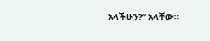አላችሁን?” አላቸው።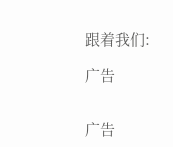跟着我们:

广告


广告